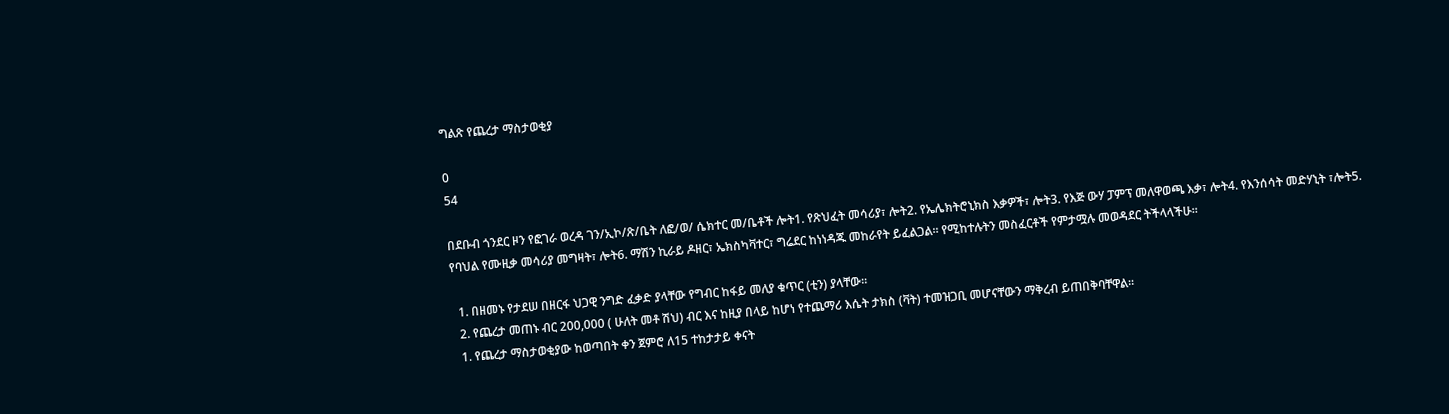ግልጽ የጨረታ ማስታወቂያ

0
54

በደቡብ ጎንደር ዞን የፎገራ ወረዳ ገን/ኢኮ/ጽ/ቤት ለፎ/ወ/ ሴክተር መ/ቤቶች ሎት1. የጽህፈት መሳሪያ፣ ሎት2. የኤሌክትሮኒክስ እቃዎች፣ ሎት3. የእጅ ውሃ ፓምፕ መለዋወጫ እቃ፣ ሎት4. የእንሰሳት መድሃኒት ፣ሎት5.  የባህል የሙዚቃ መሳሪያ መግዛት፣ ሎት6. ማሽን ኪራይ ዶዘር፣ ኤክስካቫተር፣ ግሬደር ከነነዳጁ መከራየት ይፈልጋል፡፡ የሚከተሉትን መስፈርቶች የምታሟሉ መወዳደር ትችላላችሁ፡፡

  1. በዘመኑ የታደሠ በዘርፋ ህጋዊ ንግድ ፈቃድ ያላቸው የግብር ከፋይ መለያ ቁጥር (ቲን) ያላቸው፡፡
  2. የጨረታ መጠኑ ብር 200,000 ( ሁለት መቶ ሽህ) ብር እና ከዚያ በላይ ከሆነ የተጨማሪ እሴት ታክስ (ቫት) ተመዝጋቢ መሆናቸውን ማቅረብ ይጠበቅባቸዋል፡፡
  1. የጨረታ ማስታወቂያው ከወጣበት ቀን ጀምሮ ለ15 ተከታታይ ቀናት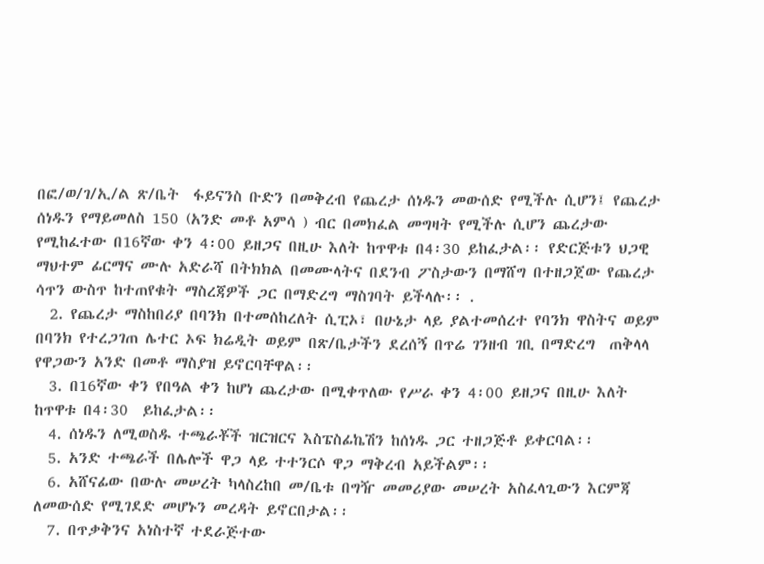በፎ/ወ/ገ/ኢ/ል ጽ/ቤት  ፋይናንስ ቡድን በመቅረብ የጨረታ ሰነዱን መውሰድ የሚችሉ ሲሆን፤ የጨረታ ሰነዱን የማይመለስ 150 (አንድ መቶ አምሳ ) ብር በመክፈል መግዛት የሚችሉ ሲሆን ጨረታው የሚከፈተው በ16ኛው ቀን 4፡00 ይዘጋና በዚሁ እለት ከጥዋቱ በ4፡30 ይከፈታል፡፡ የድርጅቱን ህጋዊ ማህተም ፊርማና ሙሉ አድራሻ በትክክል በመሙላትና በደንብ ፖስታውን በማሸግ በተዘጋጀው የጨረታ ሳጥን ውስጥ ከተጠየቁት ማስረጃዎች ጋር በማድረግ ማስገባት ይችላሉ፡፡ .
  2. የጨረታ ማስከበሪያ በባንክ በተመሰከረለት ሲፒኦ፣ በሁኔታ ላይ ያልተመሰረተ የባንክ ዋስትና ወይም በባንክ የተረጋገጠ ሌተር ኦፍ ክሬዲት ወይም በጽ/ቤታችን ደረሰኝ በጥሬ ገንዘብ ገቢ በማድረግ  ጠቅላላ የዋጋውን አንድ በመቶ ማስያዝ ይኖርባቸዋል፡፡
  3. በ16ኛው ቀን የበዓል ቀን ከሆነ ጨረታው በሚቀጥለው የሥራ ቀን 4፡00 ይዘጋና በዚሁ እለት ከጥዋቱ በ4፡30  ይከፈታል፡፡
  4. ሰነዱን ለሚወስዱ ተጫራቾች ዝርዝርና እስፔስፊኬሽን ከሰነዱ ጋር ተዘጋጅቶ ይቀርባል፡፡
  5. አንድ ተጫራች በሌሎች ዋጋ ላይ ተተንርሶ ዋጋ ማቅረብ አይችልም፡፡
  6. አሸናፊው በውሉ መሠረት ካላስረከበ መ/ቤቱ በግዥ መመሪያው መሠረት አስፈላጊውን እርምጃ ለመውሰድ የሚገደድ መሆኑን መረዳት ይኖርበታል፡፡
  7. በጥቃቅንና አነስተኛ ተደራጅተው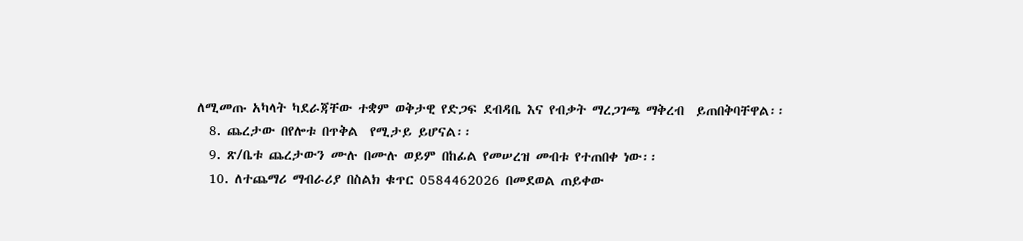ለሚመጡ አካላት ካደራጃቸው ተቋም ወቅታዊ የድጋፍ ደብዳቤ እና የብቃት ማረጋገጫ ማቅረብ  ይጠበቅባቸዋል፡፡
  8. ጨረታው በየሎቱ በጥቅል  የሚታይ ይሆናል፡፡
  9. ጽ/ቤቱ ጨረታውን ሙሉ በሙሉ ወይም በከፊል የመሠረዝ መብቱ የተጠበቀ ነው፡፡
  10. ለተጨማሪ ማብራሪያ በስልክ ቁጥር 0584462026 በመደወል ጠይቀው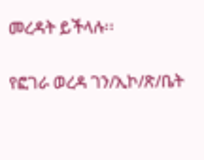መረዳት ይችላሉ፡፡

የፎገራ ወረዳ ገን/ኢኮ/ጽ/ቤት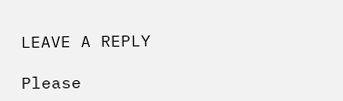LEAVE A REPLY

Please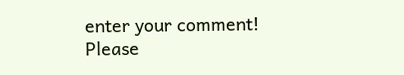enter your comment!
Please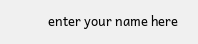enter your name here